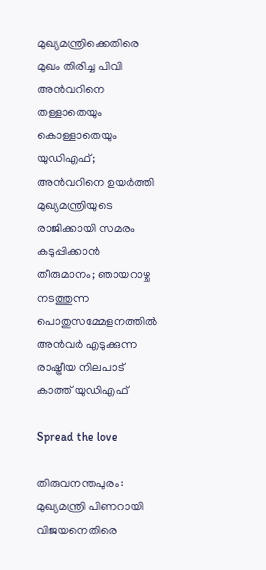മുഖ്യമന്ത്രിക്കെതിരെ മുഖം തിരിച്ച പിവി അൻവറിനെ തള്ളാതെയും കൊള്ളാതെയും യുഡിഎഫ്; അന്‍വറിനെ ഉയര്‍ത്തി മുഖ്യമന്ത്രിയുടെ രാജിക്കായി സമരം കടുപ്പിക്കാൻ തീരുമാനം; ഞായറാഴ്ച നടത്തുന്ന പൊതുസമ്മേളനത്തിൽ അൻവർ എടുക്കുന്ന രാഷ്ട്രീയ നിലപാട് കാത്ത് യുഡിഎഫ്

Spread the love

തിരുവനന്തപുരം: മുഖ്യമന്ത്രി പിണറായി വിജയനെതിരെ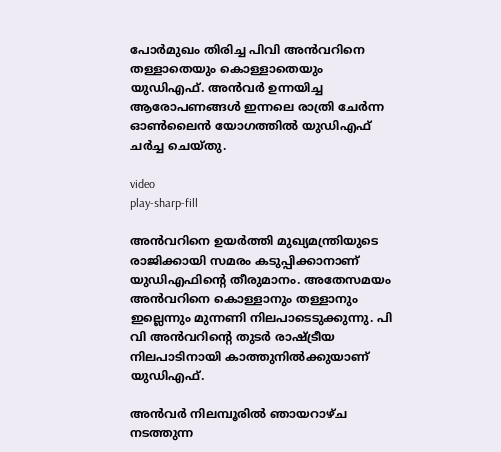പോർമുഖം തിരിച്ച പിവി അൻവറിനെ തള്ളാതെയും കൊള്ളാതെയും യുഡിഎഫ്. അൻവർ ഉന്നയിച്ച ആരോപണങ്ങൾ ഇന്നലെ രാത്രി ചേർന്ന ഓൺലൈൻ യോഗത്തിൽ യുഡിഎഫ് ചർച്ച ചെയ്തു.

video
play-sharp-fill

അന്‍വറിനെ ഉയര്‍ത്തി മുഖ്യമന്ത്രിയുടെ രാജിക്കായി സമരം കടുപ്പിക്കാനാണ് യുഡിഎഫിന്‍റെ തീരുമാനം. അതേസമയം അൻവറിനെ കൊള്ളാനും തള്ളാനും ഇല്ലെന്നും മുന്നണി നിലപാടെടുക്കുന്നു. പി വി അൻവറിന്റെ തുടർ രാഷ്ട്രീയ നിലപാടിനായി കാത്തുനില്‍ക്കുയാണ് യുഡിഎഫ്.

അന്‍വര്‍ നിലമ്പൂരില്‍ ഞായറാഴ്ച നടത്തുന്ന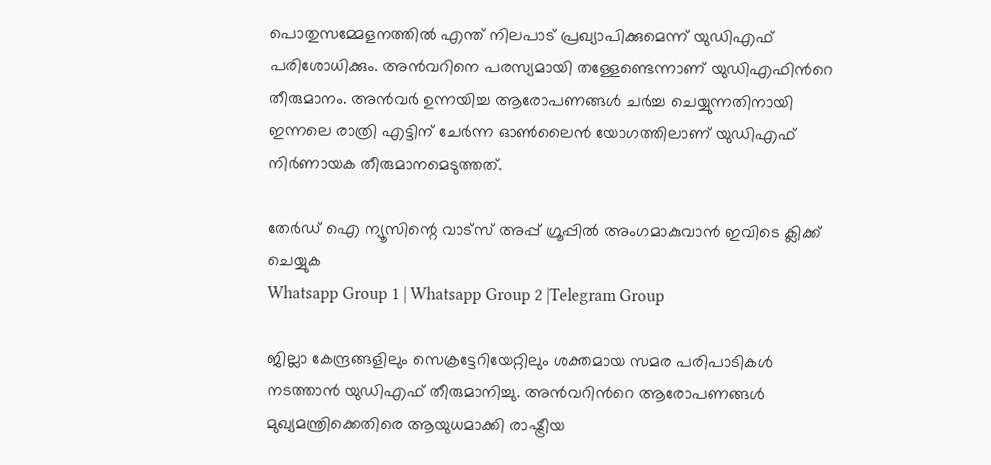പൊതുസമ്മേളനത്തില്‍ എന്ത് നിലപാട് പ്രഖ്യാപിക്കുമെന്ന് യുഡിഎഫ് പരിശോധിക്കും. അൻവറിനെ പരസ്യമായി തള്ളേണ്ടെന്നാണ് യുഡിഎഫിന്‍റെ തീരുമാനം. അൻവർ ഉന്നയിച്ച ആരോപണങ്ങൾ ചർച്ച ചെയ്യുന്നതിനായി ഇന്നലെ രാത്രി എട്ടിന് ചേര്‍ന്ന ഓണ്‍ലൈൻ യോഗത്തിലാണ് യുഡിഎഫ് നിര്‍ണായക തീരുമാനമെടുത്തത്.

തേർഡ് ഐ ന്യൂസിന്റെ വാട്സ് അപ്പ് ഗ്രൂപ്പിൽ അംഗമാകുവാൻ ഇവിടെ ക്ലിക്ക് ചെയ്യുക
Whatsapp Group 1 | Whatsapp Group 2 |Telegram Group

ജില്ലാ കേന്ദ്രങ്ങളിലും സെക്രട്ടേറിയേറ്റിലും ശക്തമായ സമര പരിപാടികള്‍ നടത്താന്‍ യുഡിഎഫ് തീരുമാനിച്ചു. അൻവറിന്‍റെ ആരോപണങ്ങള്‍ മുഖ്യമന്ത്രിക്കെതിരെ ആയുധമാക്കി രാഷ്ട്രീയ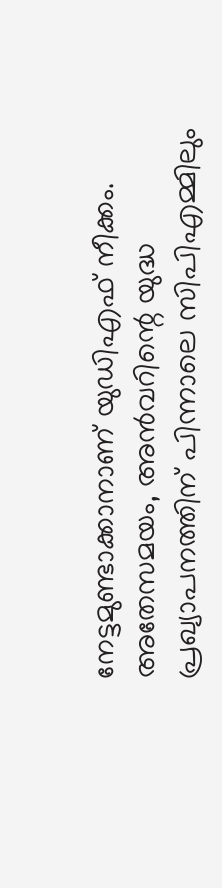നേട്ടമുണ്ടാക്കാനാണ് യുഡിഎഫ് നീക്കം. അതേസമയം, അൻവറിന്റെ യുദ്ധ പ്രഖ്യാപനത്തിന് പിന്നാലെ സിപിഎമ്മിലും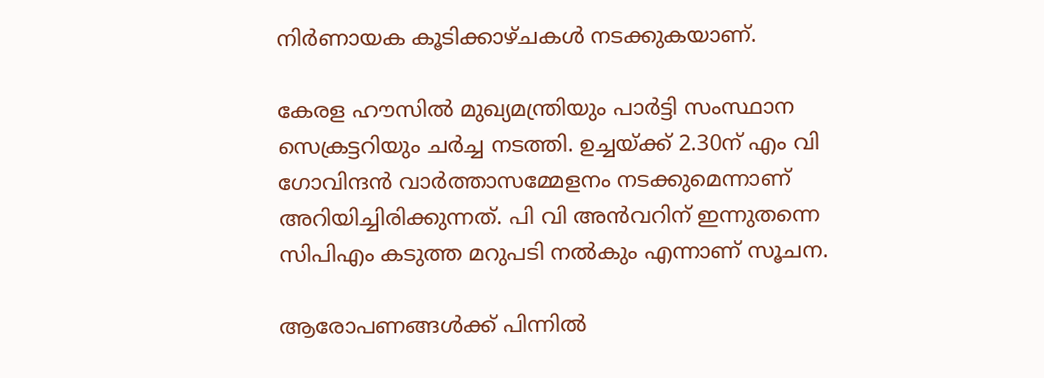നിർണായക കൂടിക്കാഴ്ചകൾ നടക്കുകയാണ്.

കേരള ഹൗസിൽ മുഖ്യമന്ത്രിയും പാർട്ടി സംസ്ഥാന സെക്രട്ടറിയും ചർച്ച നടത്തി. ഉച്ചയ്ക്ക് 2.30ന് എം വി ഗോവിന്ദന്‍ വാർത്താസമ്മേളനം നടക്കുമെന്നാണ് അറിയിച്ചിരിക്കുന്നത്. പി വി അൻവറിന് ഇന്നുതന്നെ സിപിഎം കടുത്ത മറുപടി നൽകും എന്നാണ് സൂചന.

ആരോപണങ്ങൾക്ക് പിന്നിൽ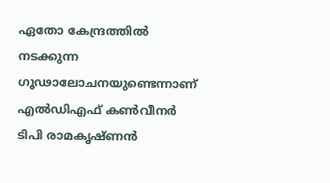ഏതോ കേന്ദ്രത്തിൽ നടക്കുന്ന ഗൂഢാലോചനയുണ്ടെന്നാണ് എൽഡിഎഫ് കൺവീനർ ടിപി രാമകൃഷ്ണന്‍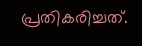പ്രതികരിച്ചത്.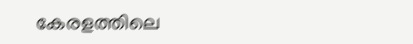കേരളത്തിലെ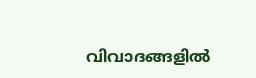വിവാദങ്ങളിൽ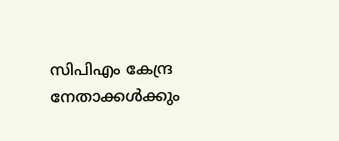സിപിഎം കേന്ദ്ര നേതാക്കൾക്കും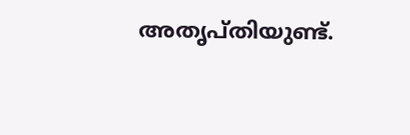അതൃപ്തിയുണ്ട്.